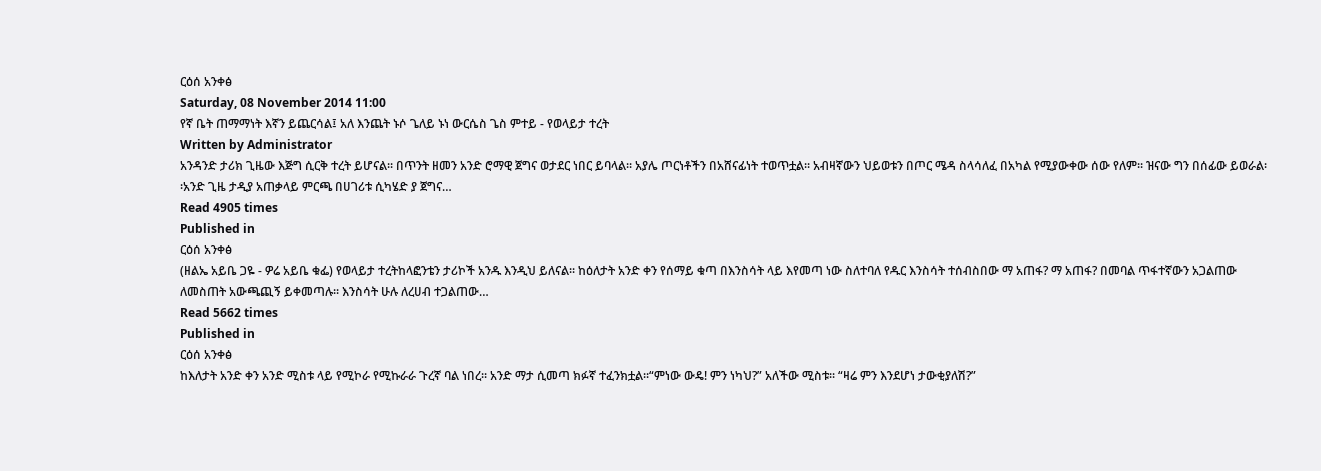ርዕሰ አንቀፅ
Saturday, 08 November 2014 11:00
የኛ ቤት ጠማማነት እኛን ይጨርሳል፤ አለ እንጨት ኑሶ ጌለይ ኑነ ውርሴስ ጌስ ምተይ - የወላይታ ተረት
Written by Administrator
አንዳንድ ታሪክ ጊዜው እጅግ ሲርቅ ተረት ይሆናል፡፡ በጥንት ዘመን አንድ ሮማዊ ጀግና ወታደር ነበር ይባላል፡፡ አያሌ ጦርነቶችን በአሸናፊነት ተወጥቷል፡፡ አብዛኛውን ህይወቱን በጦር ሜዳ ስላሳለፈ በአካል የሚያውቀው ሰው የለም፡፡ ዝናው ግን በሰፊው ይወራል፡፡አንድ ጊዜ ታዲያ አጠቃላይ ምርጫ በሀገሪቱ ሲካሄድ ያ ጀግና…
Read 4905 times
Published in
ርዕሰ አንቀፅ
(ዘልኤ አይቤ ጋዬ - ዎሬ አይቤ ቁፌ) የወላይታ ተረትከላፎንቴን ታሪኮች አንዱ እንዲህ ይለናል፡፡ ከዕለታት አንድ ቀን የሰማይ ቁጣ በእንስሳት ላይ እየመጣ ነው ስለተባለ የዱር እንስሳት ተሰብስበው ማ አጠፋ? ማ አጠፋ? በመባል ጥፋተኛውን አጋልጠው ለመስጠት አውጫጪኝ ይቀመጣሉ፡፡ እንስሳት ሁሉ ለረሀብ ተጋልጠው…
Read 5662 times
Published in
ርዕሰ አንቀፅ
ከእለታት አንድ ቀን አንድ ሚስቱ ላይ የሚኮራ የሚኩራራ ጉረኛ ባል ነበረ፡፡ አንድ ማታ ሲመጣ ክፉኛ ተፈንክቷል፡፡“ምነው ውዴ! ምን ነካህ?” አለችው ሚስቱ፡፡ “ዛሬ ምን እንደሆነ ታውቂያለሽ?”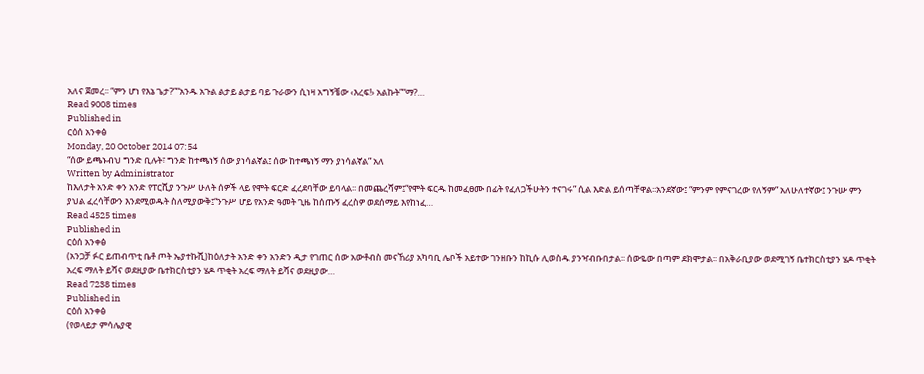አለና ጀመረ፡፡ “ምን ሆነ የእኔ ጌታ?”“አንዱ አጉል ልታይ ልታይ ባይ ጉራውን ሲነዛ አግኝቼው ‹እረፍ!› አልኩት”“ማ?…
Read 9008 times
Published in
ርዕሰ አንቀፅ
Monday, 20 October 2014 07:54
“ሰው ይጫኑብህ ግንድ ቢሉት፣ ግንድ ከተጫነኝ ሰው ያነሳልኛል፤ ሰው ከተጫነኝ ማን ያነሳልኛል” አለ
Written by Administrator
ከእለታት አንድ ቀን አንድ የፐርሺያ ንጉሥ ሁለት ሰዎች ላይ የሞት ፍርድ ፈረደባቸው ይባላል፡፡ በመጨረሻም፤“የሞት ፍርዱ ከመፈፀሙ በፊት የፈለጋችሁትን ተናገሩ” ሲል እድል ይሰጣቸዋል፡፡አንደኛው፤ “ምንም የምናገረው የለኝም” አለሁለተኛው፤ ንጉሡ ምን ያህል ፈረሳቸውን እንደሚወዱት ስለሚያውቅ፤“ንጉሥ ሆይ የአንድ ዓመት ጊዜ ከሰጡኝ ፈረስዎ ወደሰማይ እየከነፈ…
Read 4525 times
Published in
ርዕሰ አንቀፅ
(አንጋቻ ፉር ይጠብጥቲ ቤቶ ጦት ኤያተኩሺ)ከዕለታት አንድ ቀን አንድን ዲታ የገጠር ሰው አውቶብስ መናኸሪያ አካባቢ ሌቦች አይተው ገንዘቡን ከኪሱ ሊወስዱ ያንዣብቡበታል፡፡ ሰውዬው በጣም ደክሞታል፡፡ በአቅራቢያው ወደሚገኝ ቤተክርስቲያን ሄዶ ጥቂት አረፍ ማለት ይሻና ወደዚያው ቤተክርስቲያን ሄዶ ጥቂት አረፍ ማለት ይሻና ወደዚያው…
Read 7238 times
Published in
ርዕሰ አንቀፅ
(የወላይታ ምሳሌያዊ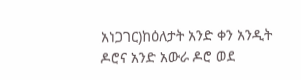አነጋገር)ከዕለታት አንድ ቀን አንዲት ዶሮና አንድ አውራ ዶሮ ወደ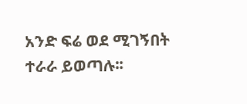አንድ ፍሬ ወደ ሚገኝበት ተራራ ይወጣሉ፡፡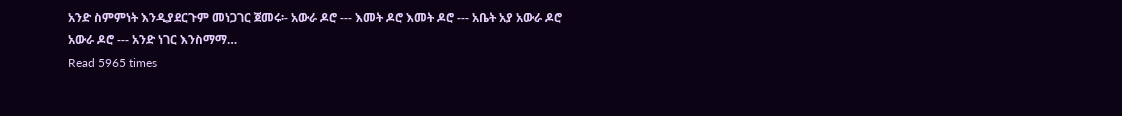አንድ ስምምነት እንዲያደርጉም መነጋገር ጀመሩ፡- አውራ ዶሮ --- እመት ዶሮ እመት ዶሮ --- አቤት አያ አውራ ዶሮ አውራ ዶሮ --- አንድ ነገር እንስማማ…
Read 5965 times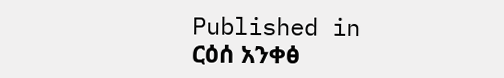Published in
ርዕሰ አንቀፅ